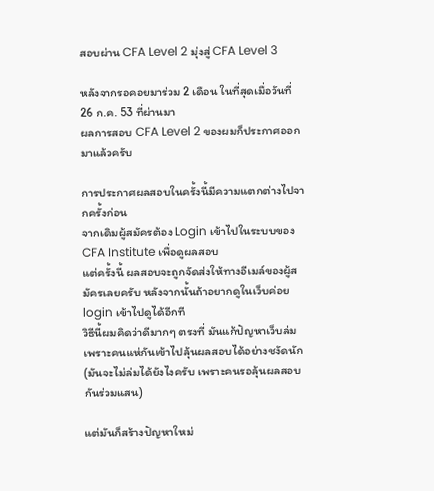สอบผ่าน CFA Level 2 มุ่งสู่ CFA Level 3

หลังจากรอคอยมาร่วม 2 เดือน ในที่สุดเมื่อวันที่ 26 ก.ค. 53 ที่ผ่านมา
ผลการสอบ CFA Level 2 ของผมก็ประกาศออกมาแล้วครับ

การประกาศผลสอบในครั้งนี้มีความแตกต่างไปจากครั้งก่อน
จากเดิมผู้สมัครต้อง Login เข้าไปในระบบของ CFA Institute เพื่อดูผลสอบ
แต่ครั้งนี้ ผลสอบจะถูกจัดส่งให้ทางอีเมล์ของผู้สมัครเลยครับ หลังจากนั้นถ้าอยากดูในเว็บค่อย login เข้าไปดูได้อีกที
วิธีนี้ผมคิดว่าดีมากๆ ตรงที่ มันแก้ปัญหาเว็บล่มเพราะคนแห่กันเข้าไปลุ้นผลสอบได้อย่างชงัดนัก
(มันจะไม่ล่มได้ยังไงครับ เพราะคนรอลุ้นผลสอบกันร่วมแสน)

แต่มันก็สร้างปัญหาใหม่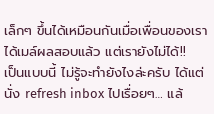เล็กๆ ขึ้นได้เหมือนกันเมื่อเพื่อนของเราได้เมล์ผลสอบแล้ว แต่เรายังไม่ได้!!
เป็นแบบนี้ ไม่รู้จะทำยังไงล่ะครับ ได้แต่นั่ง refresh inbox ไปเรื่อยๆ… แล้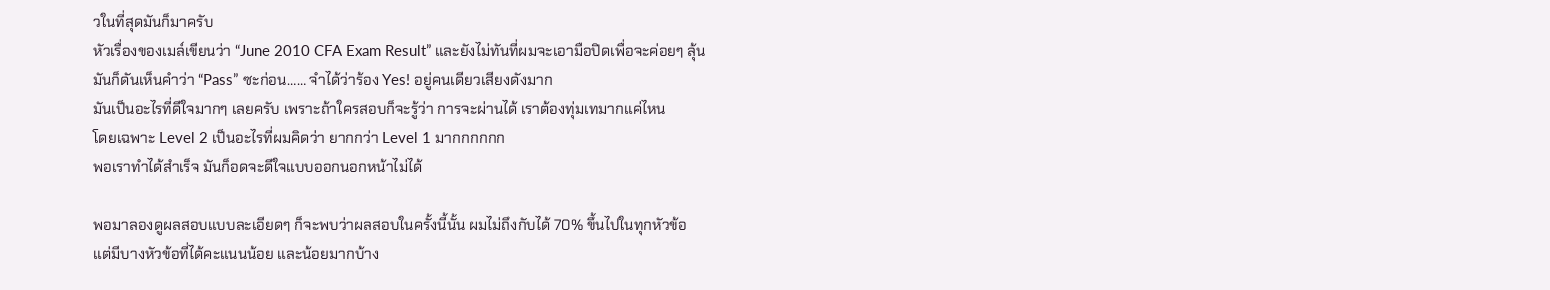วในที่สุดมันก็มาครับ
หัวเรื่องของเมล์เขียนว่า “June 2010 CFA Exam Result” และยังไม่ทันที่ผมจะเอามือปิดเพื่อจะค่อยๆ ลุ้น
มันก็ดันเห็นคำว่า “Pass” ซะก่อน…… จำได้ว่าร้อง Yes! อยู่คนเดียวเสียงดังมาก
มันเป็นอะไรที่ดีใจมากๆ เลยครับ เพราะถ้าใครสอบก็จะรู้ว่า การจะผ่านได้ เราต้องทุ่มเทมากแค่ไหน
โดยเฉพาะ Level 2 เป็นอะไรที่ผมคิดว่า ยากกว่า Level 1 มากกกกกก
พอเราทำได้สำเร็จ มันก็อดจะดีใจแบบออกนอกหน้าไม่ได้

พอมาลองดูผลสอบแบบละเอียดๆ ก็จะพบว่าผลสอบในครั้งนี้นั้น ผมไม่ถึงกับได้ 70% ขึ้นไปในทุกหัวข้อ
แต่มีบางหัวข้อที่ได้คะแนนน้อย และน้อยมากบ้าง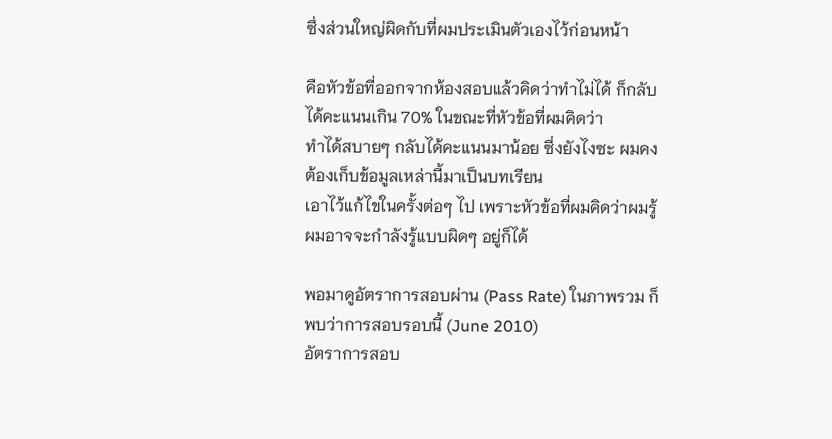ซึ่งส่วนใหญ่ผิดกับที่ผมประเมินตัวเองไว้ก่อนหน้า

คือหัวข้อที่ออกจากห้องสอบแล้วคิดว่าทำไม่ได้ ก็กลับได้คะแนนเกิน 70% ในขณะที่หัวข้อที่ผมคิดว่า
ทำได้สบายๆ กลับได้คะแนนมาน้อย ซึ่งยังไงซะ ผมคงต้องเก็บข้อมูลเหล่านี้มาเป็นบทเรียน
เอาไว้แก้ไขในครั้งต่อๆ ไป เพราะหัวข้อที่ผมคิดว่าผมรู้ ผมอาจจะกำลังรู้แบบผิดๆ อยู่ก็ได้

พอมาดูอัตราการสอบผ่าน (Pass Rate) ในภาพรวม ก็พบว่าการสอบรอบนี้ (June 2010)
อัตราการสอบ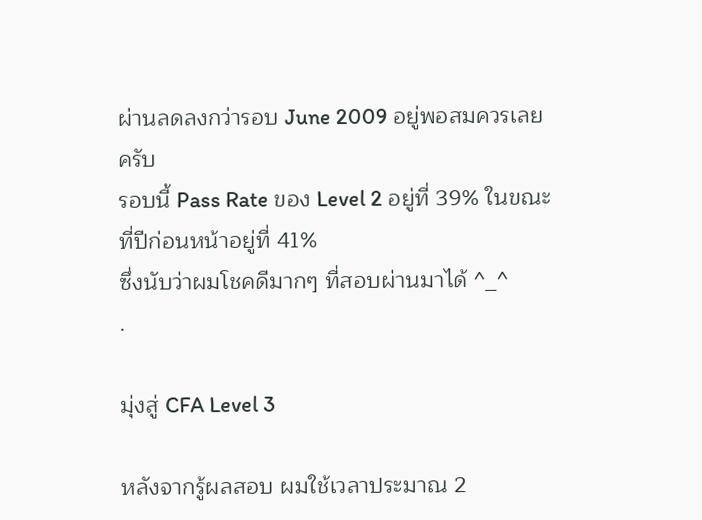ผ่านลดลงกว่ารอบ June 2009 อยู่พอสมควรเลยครับ
รอบนี้ Pass Rate ของ Level 2 อยู่ที่ 39% ในขณะที่ปีก่อนหน้าอยู่ที่ 41%
ซึ่งนับว่าผมโชคดีมากๆ ที่สอบผ่านมาได้ ^_^
.

มุ่งสู่ CFA Level 3

หลังจากรู้ผลสอบ ผมใช้เวลาประมาณ 2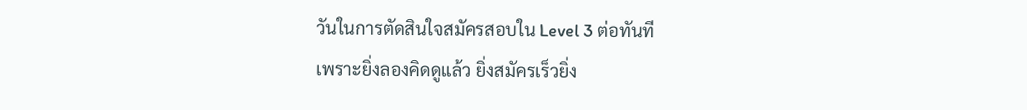วันในการตัดสินใจสมัครสอบใน Level 3 ต่อทันที
เพราะยิ่งลองคิดดูแล้ว ยิ่งสมัครเร็วยิ่ง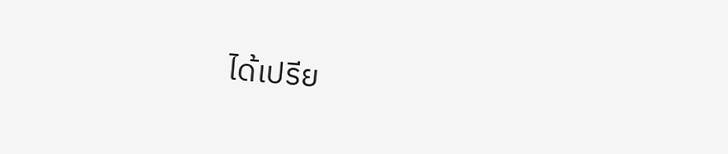ได้เปรีย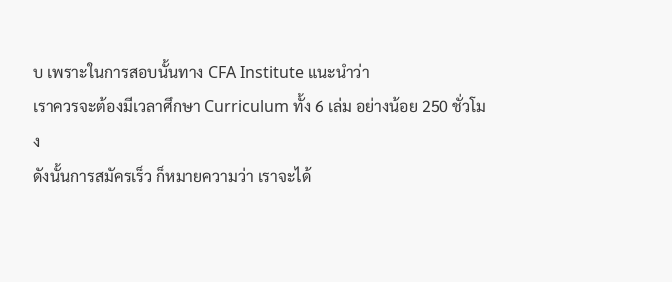บ เพราะในการสอบนั้นทาง CFA Institute แนะนำว่า
เราควรจะต้องมีเวลาศึกษา Curriculum ทั้ง 6 เล่ม อย่างน้อย 250 ชั่วโมง
ดังนั้นการสมัครเร็ว ก็หมายความว่า เราจะได้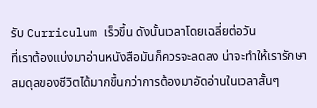รับ Curriculum เร็วขึ้น ดังนั้นเวลาโดยเฉลี่ยต่อวัน
ที่เราต้องแบ่งมาอ่านหนังสือมันก็ควรจะลดลง น่าจะทำให้เรารักษาสมดุลของชีวิตได้มากขึ้นกว่าการต้องมาอัดอ่านในเวลาสั้นๆ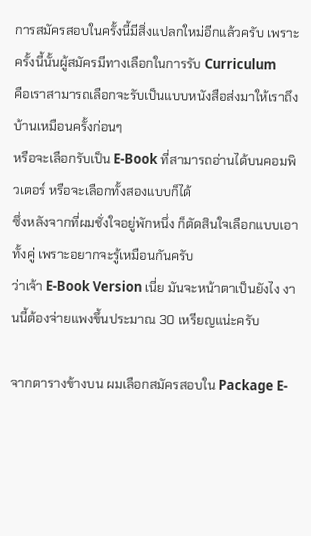การสมัครสอบในครั้งนี้มีสิ่งแปลกใหม่อีกแล้วครับ เพราะครั้งนี้นั้นผู้สมัครมีทางเลือกในการรับ Curriculum
คือเราสามารถเลือกจะรับเป็นแบบหนังสือส่งมาให้เราถึงบ้านเหมือนครั้งก่อนๆ
หรือจะเลือกรับเป็น E-Book ที่สามารถอ่านได้บนคอมพิวเตอร์ หรือจะเลือกทั้งสองแบบก็ได้
ซึ่งหลังจากที่ผมชั่งใจอยู่พักหนึ่ง ก็ตัดสินใจเลือกแบบเอาทั้งคู่ เพราะอยากจะรู้เหมือนกันครับ
ว่าเจ้า E-Book Version เนี่ย มันจะหน้าตาเป็นยังไง งานนี้ต้องจ่ายแพงขึ้นประมาณ 30 เหรียญแน่ะครับ

จากตารางข้างบน ผมเลือกสมัครสอบใน Package E-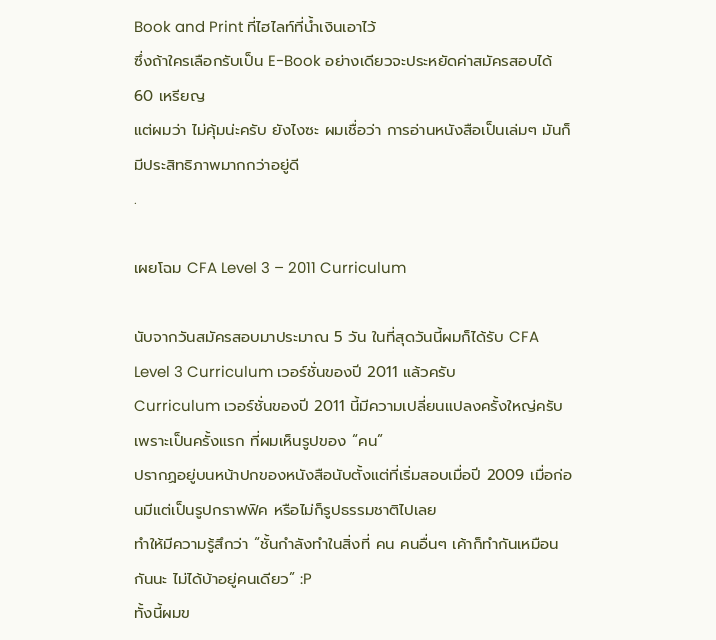Book and Print ที่ไฮไลท์ที่น้ำเงินเอาไว้
ซึ่งถ้าใครเลือกรับเป็น E-Book อย่างเดียวจะประหยัดค่าสมัครสอบได้ 60 เหรียญ
แต่ผมว่า ไม่คุ้มน่ะครับ ยังไงซะ ผมเชื่อว่า การอ่านหนังสือเป็นเล่มๆ มันก็มีประสิทธิภาพมากกว่าอยู่ดี
.

เผยโฉม CFA Level 3 – 2011 Curriculum

นับจากวันสมัครสอบมาประมาณ 5 วัน ในที่สุดวันนี้ผมก็ได้รับ CFA Level 3 Curriculum เวอร์ชั่นของปี 2011 แล้วครับ
Curriculum เวอร์ชั่นของปี 2011 นี้มีความเปลี่ยนแปลงครั้งใหญ่ครับ เพราะเป็นครั้งแรก ที่ผมเห็นรูปของ “คน”
ปรากฏอยู่บนหน้าปกของหนังสือนับตั้งแต่ที่เริ่มสอบเมื่อปี 2009 เมื่อก่อนมีแต่เป็นรูปกราฟฟิค หรือไม่ก็รูปธรรมชาติไปเลย
ทำให้มีความรู้สึกว่า “ชั้นกำลังทำในสิ่งที่ คน คนอื่นๆ เค้าก็ทำกันเหมือนกันนะ ไม่ได้บ้าอยู่คนเดียว” :P
ทั้งนี้ผมข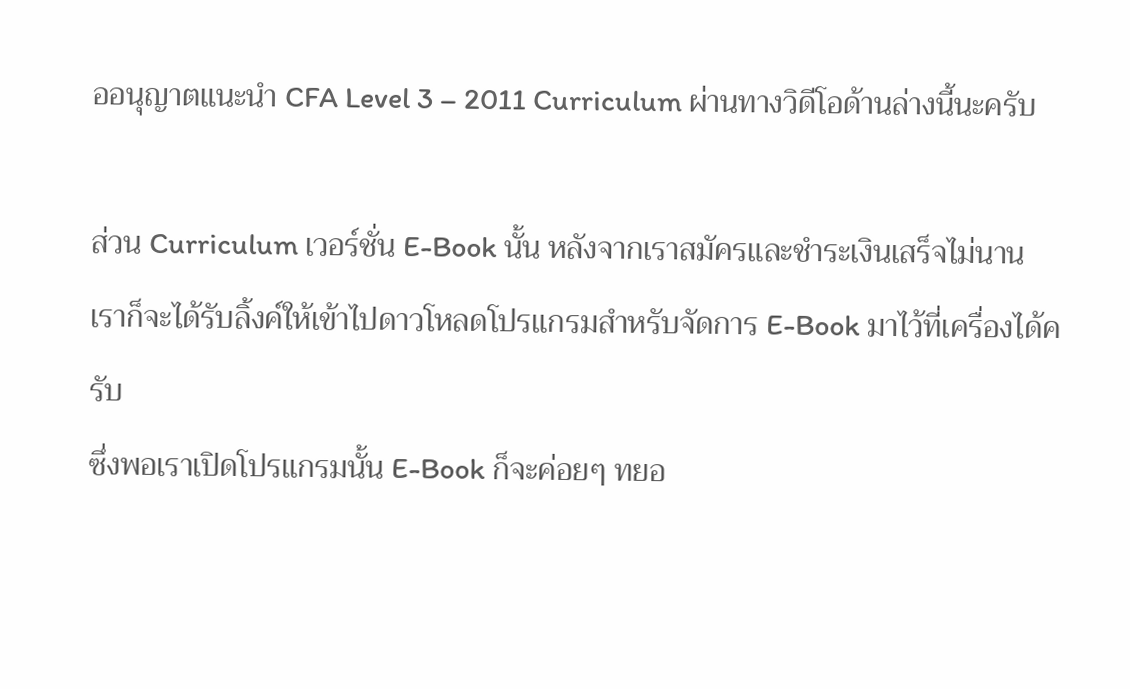ออนุญาตแนะนำ CFA Level 3 – 2011 Curriculum ผ่านทางวิดีโอด้านล่างนี้นะครับ

ส่วน Curriculum เวอร์ชั่น E-Book นั้น หลังจากเราสมัครและชำระเงินเสร็จไม่นาน
เราก็จะได้รับลิ้งค์ให้เข้าไปดาวโหลดโปรแกรมสำหรับจัดการ E-Book มาไว้ที่เครื่องได้ครับ
ซึ่งพอเราเปิดโปรแกรมนั้น E-Book ก็จะค่อยๆ ทยอ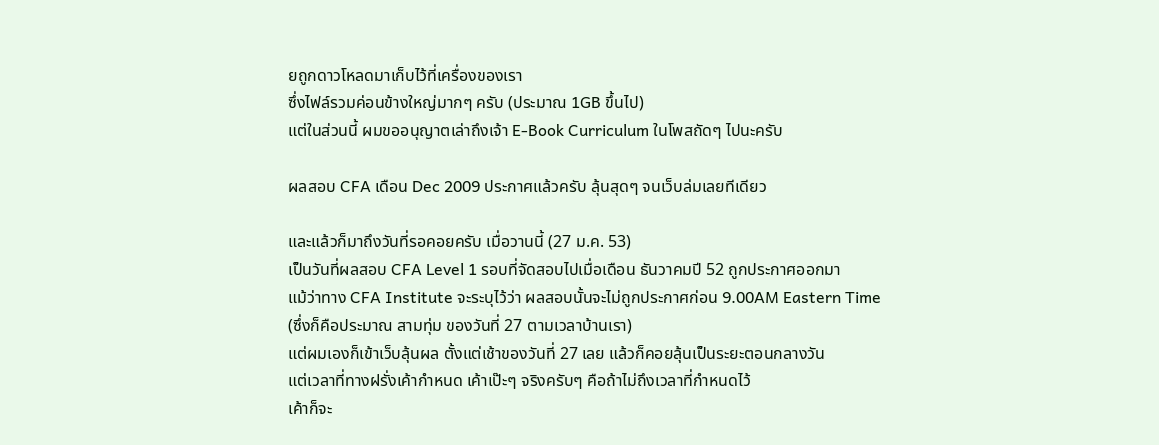ยถูกดาวโหลดมาเก็บไว้ที่เครื่องของเรา
ซึ่งไฟล์รวมค่อนข้างใหญ่มากๆ ครับ (ประมาณ 1GB ขึ้นไป)
แต่ในส่วนนี้ ผมขออนุญาตเล่าถึงเจ้า E-Book Curriculum ในโพสถัดๆ ไปนะครับ

ผลสอบ CFA เดือน Dec 2009 ประกาศแล้วครับ ลุ้นสุดๆ จนเว็บล่มเลยทีเดียว

และแล้วก็มาถึงวันที่รอคอยครับ เมื่อวานนี้ (27 ม.ค. 53)
เป็นวันที่ผลสอบ CFA Level 1 รอบที่จัดสอบไปเมื่อเดือน ธันวาคมปี 52 ถูกประกาศออกมา
แม้ว่าทาง CFA Institute จะระบุไว้ว่า ผลสอบนั้นจะไม่ถูกประกาศก่อน 9.00AM Eastern Time
(ซึ่งก็คือประมาณ สามทุ่ม ของวันที่ 27 ตามเวลาบ้านเรา)
แต่ผมเองก็เข้าเว็บลุ้นผล ตั้งแต่เช้าของวันที่ 27 เลย แล้วก็คอยลุ้นเป็นระยะตอนกลางวัน
แต่เวลาที่ทางฝรั่งเค้ากำหนด เค้าเป๊ะๆ จริงครับๆ คือถ้าไม่ถึงเวลาที่กำหนดไว้
เค้าก็จะ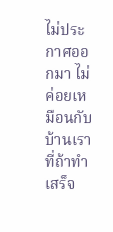ไม่ประกาศออกมา ไม่ค่อยเหมือนกับบ้านเรา ที่ถ้าทำเสร็จ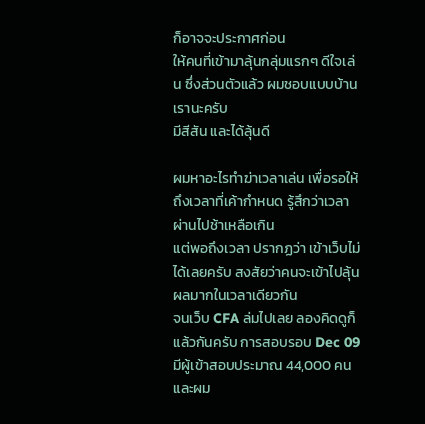ก็อาจจะประกาศก่อน
ให้คนที่เข้ามาลุ้นกลุ่มแรกๆ ดีใจเล่น ซึ่งส่วนตัวแล้ว ผมชอบแบบบ้านเรานะครับ
มีสีสัน และได้ลุ้นดี

ผมหาอะไรทำฆ่าเวลาเล่น เพื่อรอให้ถึงเวลาที่เค้ากำหนด รู้สึกว่าเวลาผ่านไปช้าเหลือเกิน
แต่พอถึงเวลา ปรากฏว่า เข้าเว็บไม่ได้เลยครับ สงสัยว่าคนจะเข้าไปลุ้นผลมากในเวลาเดียวกัน
จนเว็บ CFA ล่มไปเลย ลองคิดดูก็แล้วกันครับ การสอบรอบ Dec 09 มีผู้เข้าสอบประมาณ 44,000 คน
และผม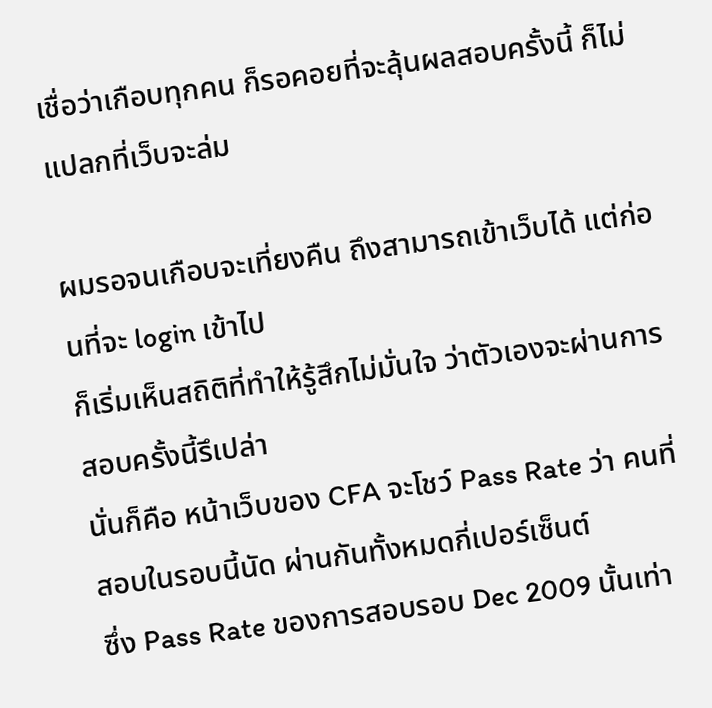เชื่อว่าเกือบทุกคน ก็รอคอยที่จะลุ้นผลสอบครั้งนี้ ก็ไม่แปลกที่เว็บจะล่ม

ผมรอจนเกือบจะเที่ยงคืน ถึงสามารถเข้าเว็บได้ แต่ก่อนที่จะ login เข้าไป
ก็เริ่มเห็นสถิติที่ทำให้รู้สึกไม่มั่นใจ ว่าตัวเองจะผ่านการสอบครั้งนี้รึเปล่า
นั่นก็คือ หน้าเว็บของ CFA จะโชว์ Pass Rate ว่า คนที่สอบในรอบนี้นัด ผ่านกันทั้งหมดกี่เปอร์เซ็นต์
ซึ่ง Pass Rate ของการสอบรอบ Dec 2009 นั้นเท่า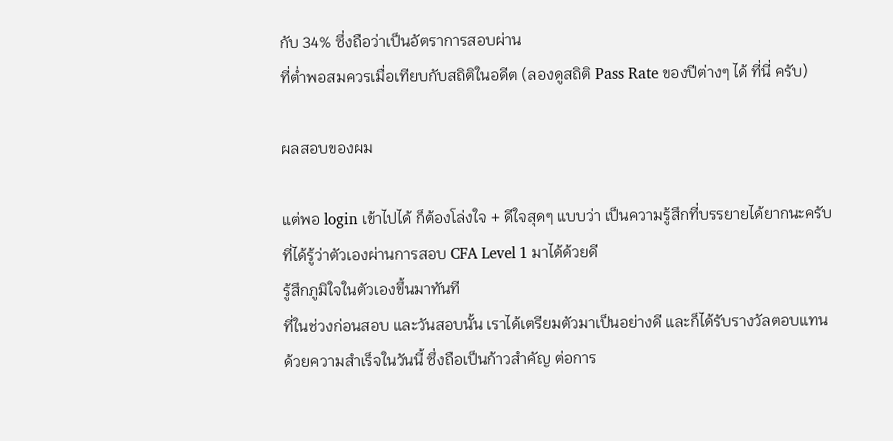กับ 34% ซึ่งถือว่าเป็นอัตราการสอบผ่าน
ที่ต่ำพอสมควรเมื่อเทียบกับสถิติในอดีต (ลองดูสถิติ Pass Rate ของปีต่างๆ ได้ ที่นี่ ครับ)

ผลสอบของผม

แต่พอ login เข้าไปได้ ก็ต้องโล่งใจ + ดีใจสุดๆ แบบว่า เป็นความรู้สึกที่บรรยายได้ยากนะครับ
ที่ได้รู้ว่าตัวเองผ่านการสอบ CFA Level 1 มาได้ด้วยดี
รู้สึกภูมิใจในตัวเองขึ้นมาทันที
ที่ในช่วงก่อนสอบ และวันสอบนั้น เราได้เตรียมตัวมาเป็นอย่างดี และก็ได้รับรางวัลตอบแทน
ด้วยความสำเร็จในวันนี้ ซึ่งถือเป็นก้าวสำคัญ ต่อการ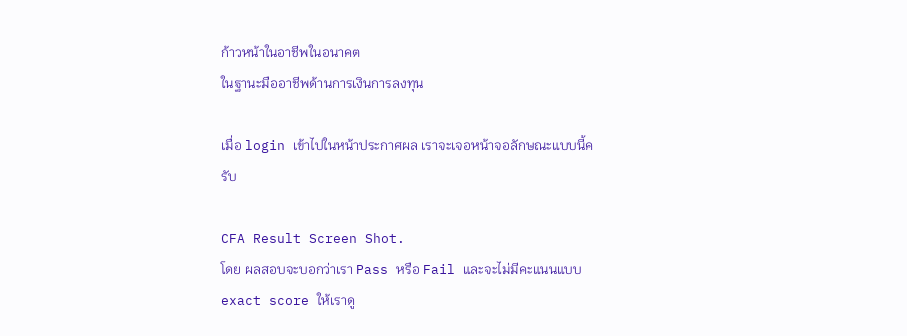ก้าวหน้าในอาชีพในอนาคต
ในฐานะมืออาชีพด้านการเงินการลงทุน

เมื่อ login เข้าไปในหน้าประกาศผล เราจะเจอหน้าจอลักษณะแบบนี้ครับ

CFA Result Screen Shot.
โดย ผลสอบจะบอกว่าเรา Pass หรือ Fail และจะไม่มีคะแนนแบบ exact score ให้เราดู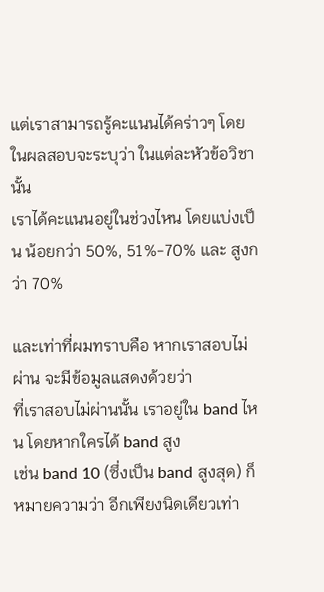แต่เราสามารถรู้คะแนนได้คร่าวๆ โดยในผลสอบจะระบุว่า ในแต่ละหัวข้อวิชานั้น
เราได้คะแนนอยู่ในช่วงไหน โดยแบ่งเป็น น้อยกว่า 50%, 51%-70% และ สูงกว่า 70%

และเท่าที่ผมทราบคือ หากเราสอบไม่ผ่าน จะมีข้อมูลแสดงด้วยว่า
ที่เราสอบไม่ผ่านนั้น เราอยู่ใน band ไหน โดยหากใครได้ band สูง
เช่น band 10 (ซึ่งเป็น band สูงสุด) ก็หมายความว่า อีกเพียงนิดเดียวเท่า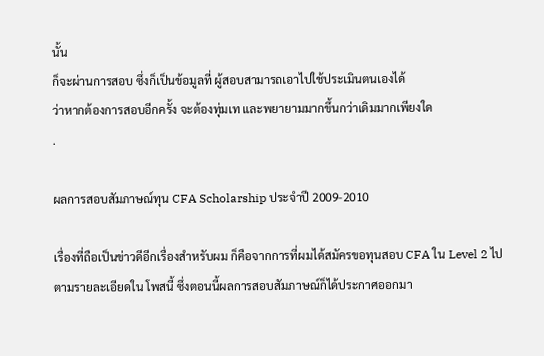นั้น
ก็จะผ่านการสอบ ซึ่งก็เป็นข้อมูลที่ ผู้สอบสามารถเอาไปใช้ประเมินตนเองได้
ว่าหากต้องการสอบอีกครั้ง จะต้องทุ่มเท และพยายามมากขึ้นกว่าเดิมมากเพียงใด
.

ผลการสอบสัมภาษณ์ทุน CFA Scholarship ประจำปี 2009-2010

เรื่องที่ถือเป็นข่าวดีอีกเรื่องสำหรับผม ก็คือจากการที่ผมได้สมัครขอทุนสอบ CFA ใน Level 2 ไป
ตามรายละเอียดใน โพสนี้ ซึ่งตอนนี้ผลการสอบสัมภาษณ์ก็ได้ประกาศออกมา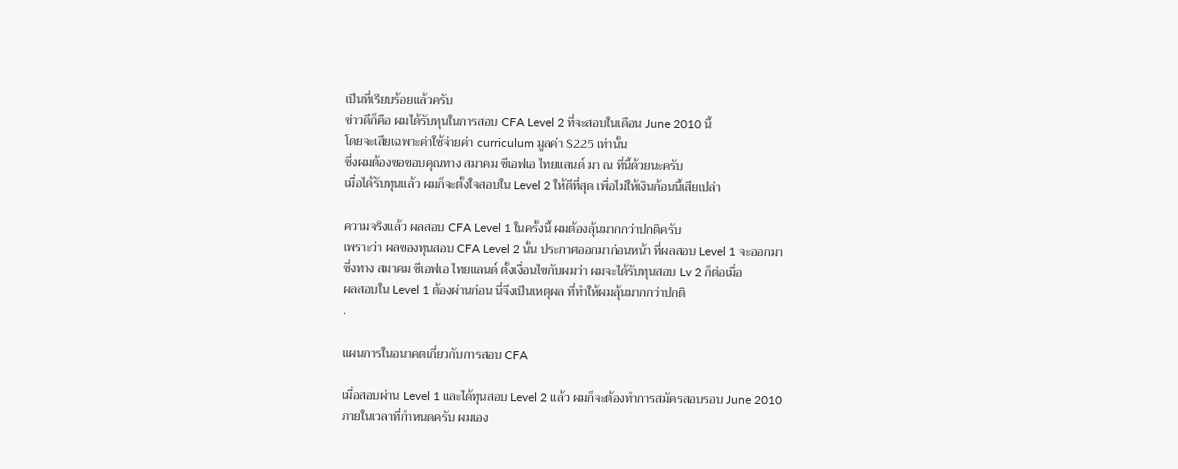เป็นที่เรียบร้อยแล้วครับ
ข่าวดีก็คือ ผมได้รับทุนในการสอบ CFA Level 2 ที่จะสอบในเดือน June 2010 นี้
โดยจะเสียเฉพาะค่าใช้จ่ายค่า curriculum มูลค่า $225 เท่านั้น
ซึ่งผมต้องขอขอบคุณทาง สมาคม ซีเอฟเอ ไทยแลนด์ มา ณ ที่นี้ด้วยนะครับ
เมื่อได้รับทุนแล้ว ผมก็จะตั้งใจสอบใน Level 2 ให้ดีที่สุด เพื่อไม่ให้เงินก้อนนี้เสียเปล่า

ความจริงแล้ว ผลสอบ CFA Level 1 ในครั้งนี้ ผมต้องลุ้นมากกว่าปกติครับ
เพราะว่า ผลของทุนสอบ CFA Level 2 นั้น ประกาศออกมาก่อนหน้า ที่ผลสอบ Level 1 จะออกมา
ซึ่งทาง สมาคม ซีเอฟเอ ไทยแลนด์ ตั้งเงื่อนไขกับผมว่า ผมจะได้รับทุนสอบ Lv 2 ก็ต่อเมื่อ
ผลสอบใน Level 1 ต้องผ่านก่อน นี่จึงเป็นเหตุผล ที่ทำให้ผมลุ้นมากกว่าปกติ
.

แผนการในอนาคตเกี่ยวกับการสอบ CFA

เมื่อสอบผ่าน Level 1 และได้ทุนสอบ Level 2 แล้ว ผมก็จะต้องทำการสมัครสอบรอบ June 2010
ภายในเวลาที่กำหนดครับ ผมเอง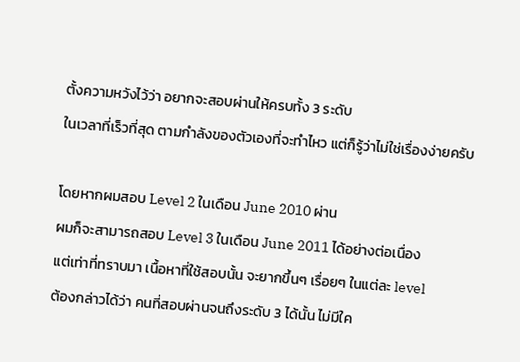ตั้งความหวังไว้ว่า อยากจะสอบผ่านให้ครบทั้ง 3 ระดับ
ในเวลาที่เร็วที่สุด ตามกำลังของตัวเองที่จะทำไหว แต่ก็รู้ว่าไม่ใช่เรื่องง่ายครับ

โดยหากผมสอบ Level 2 ในเดือน June 2010 ผ่าน
ผมก็จะสามารถสอบ Level 3 ในเดือน June 2011 ได้อย่างต่อเนื่อง
แต่เท่าที่ทราบมา เนื้อหาที่ใช้สอบนั้น จะยากขึ้นๆ เรื่อยๆ ในแต่ละ level
ต้องกล่าวได้ว่า คนที่สอบผ่านจนถึงระดับ 3 ได้นั้น ไม่มีใค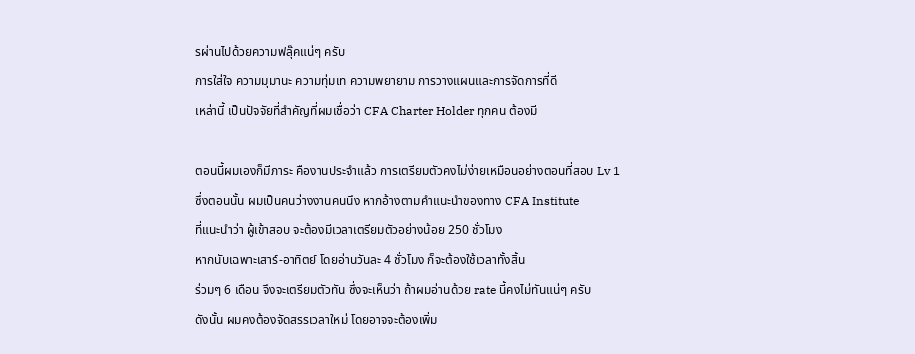รผ่านไปด้วยความฟลุ๊คแน่ๆ ครับ
การใส่ใจ ความมุมานะ ความทุ่มเท ความพยายาม การวางแผนและการจัดการที่ดี
เหล่านี้ เป็นปัจจัยที่สำคัญที่ผมเชื่อว่า CFA Charter Holder ทุกคน ต้องมี

ตอนนี้ผมเองก็มีภาระ คืองานประจำแล้ว การเตรียมตัวคงไม่ง่ายเหมือนอย่างตอนที่สอบ Lv 1
ซึ่งตอนนั้น ผมเป็นคนว่างงานคนนึง หากอ้างตามคำแนะนำของทาง CFA Institute
ที่แนะนำว่า ผู้เข้าสอบ จะต้องมีเวลาเตรียมตัวอย่างน้อย 250 ชั่วโมง
หากนับเฉพาะเสาร์-อาทิตย์ โดยอ่านวันละ 4 ชั่วโมง ก็จะต้องใช้เวลาทั้งสิ้น
ร่วมๆ 6 เดือน จึงจะเตรียมตัวทัน ซึ่งจะเห็นว่า ถ้าผมอ่านด้วย rate นี้คงไม่ทันแน่ๆ ครับ
ดังนั้น ผมคงต้องจัดสรรเวลาใหม่ โดยอาจจะต้องเพิ่ม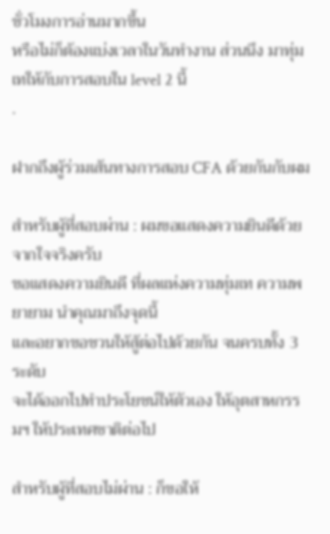ชั่วโมงการอ่านมากขึ้น
หรือไม่ก็ต้องแบ่งเวลาในวันทำงาน ส่วนนึง มาทุ่มเทให้กับการสอบใน level 2 นี้
.

ฝากถึงผู้ร่วมเส้นทางการสอบ CFA ด้วยกันกับผม

สำหรับผู้ที่สอบผ่าน : ผมขอแสดงความยินดีด้วย จากใจจริงครับ
ขอแสดงความยินดี ที่ผลแห่งความทุ่มเท ความพยายาม นำคุณมาถึงจุดนี้
และอยากขอชวนให้สู้ต่อไปด้วยกัน จนครบทั้ง 3 ระดับ
จะได้ออกไปทำประโยชน์ให้ตัวเอง ให้อุตสาหกรรมฯ ให้ประเทศชาติต่อไป

สำหรับผู้ที่สอบไม่ผ่าน : ก็ขอให้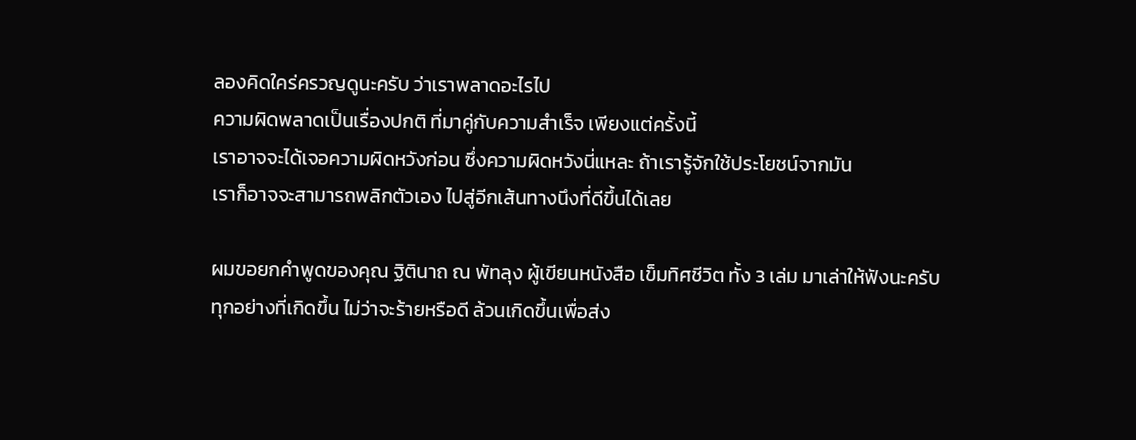ลองคิดใคร่ครวญดูนะครับ ว่าเราพลาดอะไรไป
ความผิดพลาดเป็นเรื่องปกติ ที่มาคู่กับความสำเร็จ เพียงแต่ครั้งนี้
เราอาจจะได้เจอความผิดหวังก่อน ซึ่งความผิดหวังนี่แหละ ถ้าเรารู้จักใช้ประโยชน์จากมัน
เราก็อาจจะสามารถพลิกตัวเอง ไปสู่อีกเส้นทางนึงที่ดีขึ้นได้เลย

ผมขอยกคำพูดของคุณ ฐิตินาถ ณ พัทลุง ผู้เขียนหนังสือ เข็มทิศชีวิต ทั้ง 3 เล่ม มาเล่าให้ฟังนะครับ
ทุกอย่างที่เกิดขึ้น ไม่ว่าจะร้ายหรือดี ล้วนเกิดขึ้นเพื่อส่ง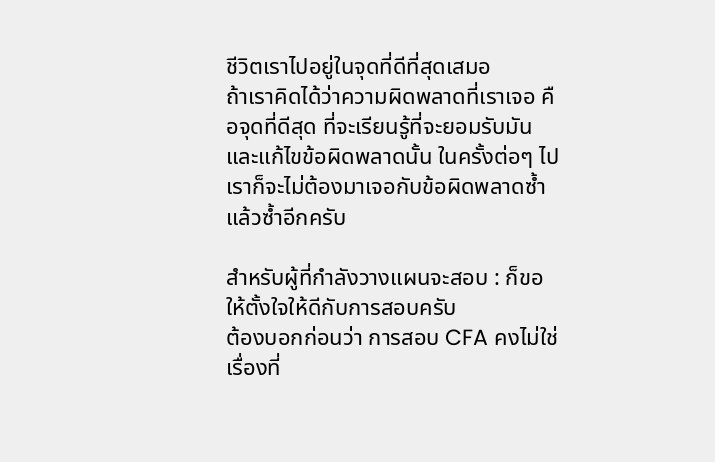ชีวิตเราไปอยู่ในจุดที่ดีที่สุดเสมอ
ถ้าเราคิดได้ว่าความผิดพลาดที่เราเจอ คือจุดที่ดีสุด ที่จะเรียนรู้ที่จะยอมรับมัน
และแก้ไขข้อผิดพลาดนั้น ในครั้งต่อๆ ไป เราก็จะไม่ต้องมาเจอกับข้อผิดพลาดซ้ำแล้วซ้ำอีกครับ

สำหรับผู้ที่กำลังวางแผนจะสอบ : ก็ขอให้ตั้งใจให้ดีกับการสอบครับ
ต้องบอกก่อนว่า การสอบ CFA คงไม่ใช่เรื่องที่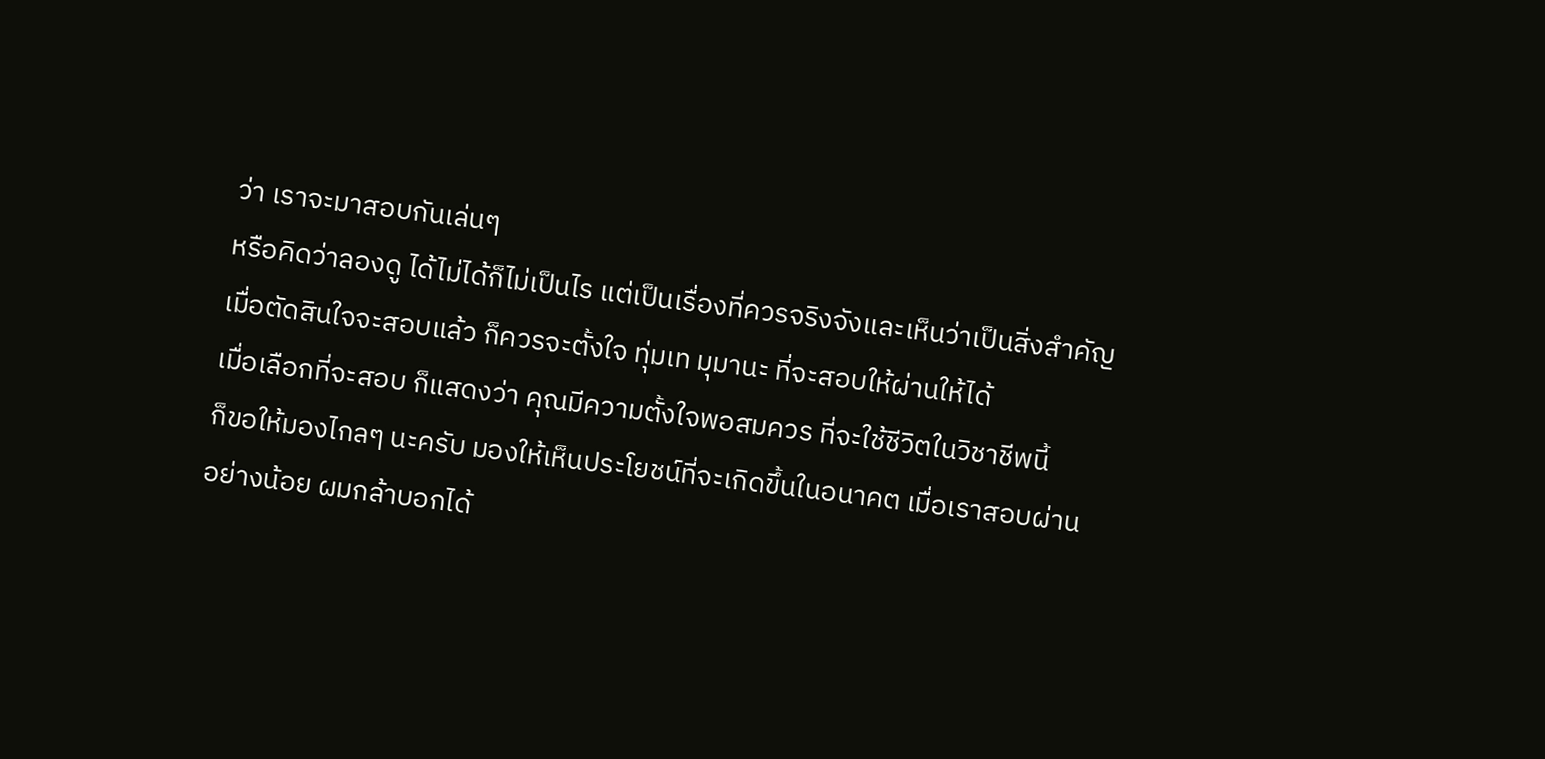ว่า เราจะมาสอบกันเล่นๆ
หรือคิดว่าลองดู ได้ไม่ได้ก็ไม่เป็นไร แต่เป็นเรื่องที่ควรจริงจังและเห็นว่าเป็นสิ่งสำคัญ
เมื่อตัดสินใจจะสอบแล้ว ก็ควรจะตั้งใจ ทุ่มเท มุมานะ ที่จะสอบให้ผ่านให้ได้
เมื่อเลือกที่จะสอบ ก็แสดงว่า คุณมีความตั้งใจพอสมควร ที่จะใช้ชีวิตในวิชาชีพนี้
ก็ขอให้มองไกลๆ นะครับ มองให้เห็นประโยชน์ที่จะเกิดขึ้นในอนาคต เมื่อเราสอบผ่าน
อย่างน้อย ผมกล้าบอกได้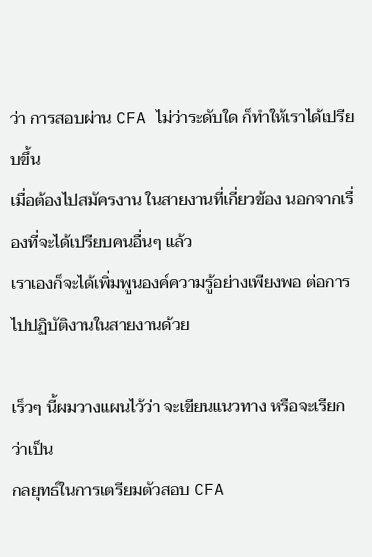ว่า การสอบผ่าน CFA ไม่ว่าระดับใด ก็ทำให้เราได้เปรียบขึ้น
เมื่อต้องไปสมัครงาน ในสายงานที่เกี่ยวข้อง นอกจากเรื่องที่จะได้เปรียบคนอื่นๆ แล้ว
เราเองก็จะได้เพิ่มพูนองค์ความรู้อย่างเพียงพอ ต่อการไปปฏิบัติงานในสายงานด้วย

เร็วๆ นี้ผมวางแผนไว้ว่า จะเขียนแนวทาง หรือจะเรียกว่าเป็น
กลยุทธ์ในการเตรียมตัวสอบ CFA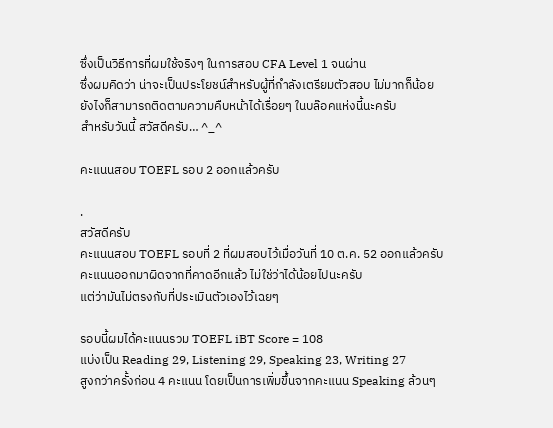ซึ่งเป็นวิธีการที่ผมใช้จริงๆ ในการสอบ CFA Level 1 จนผ่าน
ซึ่งผมคิดว่า น่าจะเป็นประโยชน์สำหรับผู้ที่กำลังเตรียมตัวสอบ ไม่มากก็น้อย
ยังไงก็สามารถติดตามความคืบหน้าได้เรื่อยๆ ในบล๊อคแห่งนี้นะครับ
สำหรับวันนี้ สวัสดีครับ… ^_^

คะแนนสอบ TOEFL รอบ 2 ออกแล้วครับ

.
สวัสดีครับ
คะแนนสอบ TOEFL รอบที่ 2 ที่ผมสอบไว้เมื่อวันที่ 10 ต.ค. 52 ออกแล้วครับ
คะแนนออกมาผิดจากที่คาดอีกแล้ว ไม่ใช่ว่าได้น้อยไปนะครับ
แต่ว่ามันไม่ตรงกับที่ประเมินตัวเองไว้เฉยๆ

รอบนี้ผมได้คะแนนรวม TOEFL iBT Score = 108
แบ่งเป็น Reading 29, Listening 29, Speaking 23, Writing 27
สูงกว่าครั้งก่อน 4 คะแนน โดยเป็นการเพิ่มขึ้นจากคะแนน Speaking ล้วนๆ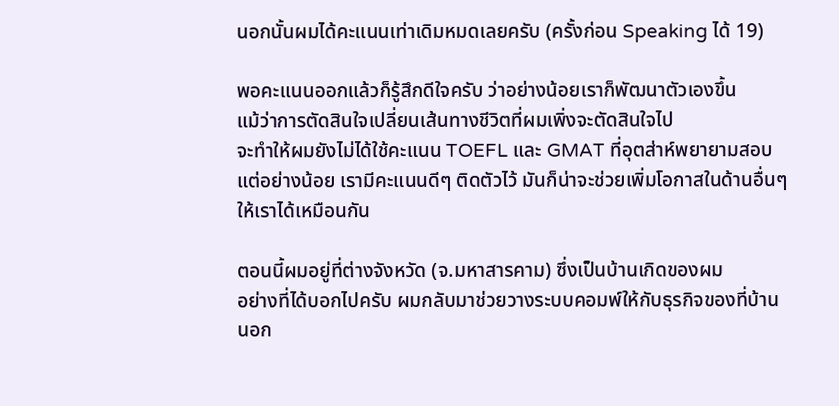นอกนั้นผมได้คะแนนเท่าเดิมหมดเลยครับ (ครั้งก่อน Speaking ได้ 19)

พอคะแนนออกแล้วก็รู้สึกดีใจครับ ว่าอย่างน้อยเราก็พัฒนาตัวเองขึ้น
แม้ว่าการตัดสินใจเปลี่ยนเส้นทางชีวิตที่ผมเพิ่งจะตัดสินใจไป
จะทำให้ผมยังไม่ได้ใช้คะแนน TOEFL และ GMAT ที่อุตส่าห์พยายามสอบ
แต่อย่างน้อย เรามีคะแนนดีๆ ติดตัวไว้ มันก็น่าจะช่วยเพิ่มโอกาสในด้านอื่นๆ
ให้เราได้เหมือนกัน

ตอนนี้ผมอยู่ที่ต่างจังหวัด (จ.มหาสารคาม) ซึ่งเป็นบ้านเกิดของผม
อย่างที่ได้บอกไปครับ ผมกลับมาช่วยวางระบบคอมพ์ให้กับธุรกิจของที่บ้าน
นอก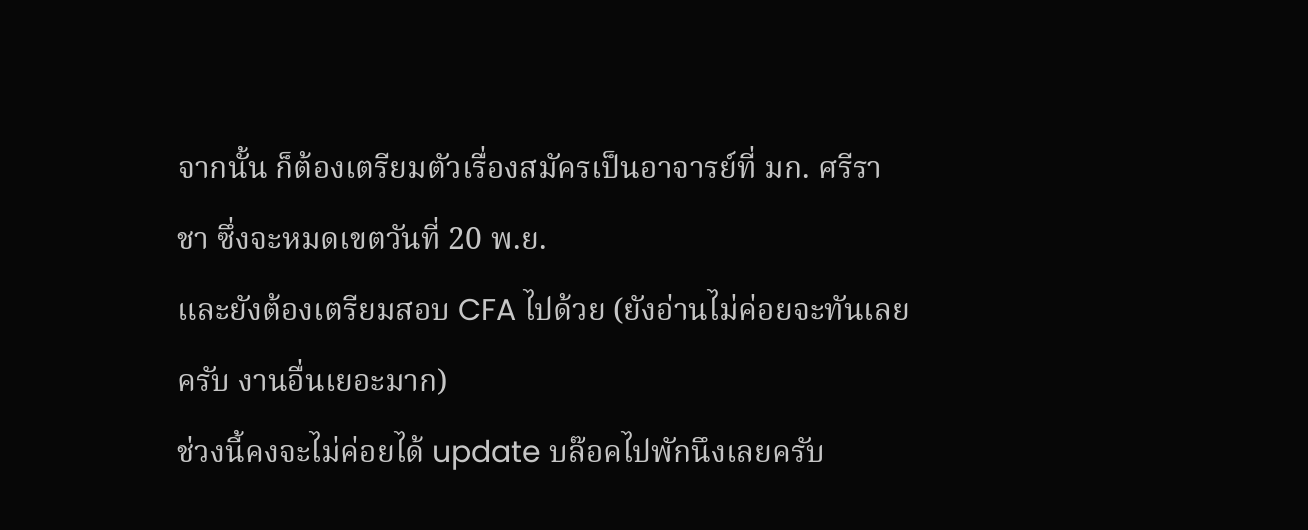จากนั้น ก็ต้องเตรียมตัวเรื่องสมัครเป็นอาจารย์ที่ มก. ศรีราชา ซึ่งจะหมดเขตวันที่ 20 พ.ย.
และยังต้องเตรียมสอบ CFA ไปด้วย (ยังอ่านไม่ค่อยจะทันเลยครับ งานอื่นเยอะมาก)
ช่วงนี้คงจะไม่ค่อยได้ update บล๊อคไปพักนึงเลยครับ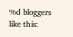%d bloggers like this: